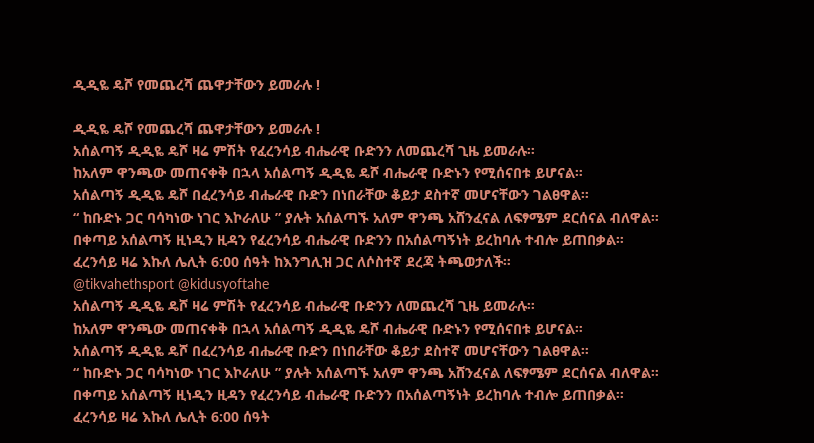ዲዲዬ ዴሾ የመጨረሻ ጨዋታቸውን ይመራሉ !

ዲዲዬ ዴሾ የመጨረሻ ጨዋታቸውን ይመራሉ !
አሰልጣኝ ዲዲዬ ዴሾ ዛሬ ምሽት የፈረንሳይ ብሔራዊ ቡድንን ለመጨረሻ ጊዜ ይመራሉ።
ከአለም ዋንጫው መጠናቀቅ በኋላ አሰልጣኝ ዲዲዬ ዴሾ ብሔራዊ ቡድኑን የሚሰናበቱ ይሆናል።
አሰልጣኝ ዲዲዬ ዴሾ በፈረንሳይ ብሔራዊ ቡድን በነበራቸው ቆይታ ደስተኛ መሆናቸውን ገልፀዋል።
“ ከቡድኑ ጋር ባሳካነው ነገር እኮራለሁ ” ያሉት አሰልጣኙ አለም ዋንጫ አሸንፈናል ለፍፃሜም ደርሰናል ብለዋል።
በቀጣይ አሰልጣኝ ዚነዲን ዚዳን የፈረንሳይ ብሔራዊ ቡድንን በአሰልጣኝነት ይረከባሉ ተብሎ ይጠበቃል።
ፈረንሳይ ዛሬ እኩለ ሌሊት 6:00 ሰዓት ከእንግሊዝ ጋር ለሶስተኛ ደረጃ ትጫወታለች።
@tikvahethsport @kidusyoftahe
አሰልጣኝ ዲዲዬ ዴሾ ዛሬ ምሽት የፈረንሳይ ብሔራዊ ቡድንን ለመጨረሻ ጊዜ ይመራሉ።
ከአለም ዋንጫው መጠናቀቅ በኋላ አሰልጣኝ ዲዲዬ ዴሾ ብሔራዊ ቡድኑን የሚሰናበቱ ይሆናል።
አሰልጣኝ ዲዲዬ ዴሾ በፈረንሳይ ብሔራዊ ቡድን በነበራቸው ቆይታ ደስተኛ መሆናቸውን ገልፀዋል።
“ ከቡድኑ ጋር ባሳካነው ነገር እኮራለሁ ” ያሉት አሰልጣኙ አለም ዋንጫ አሸንፈናል ለፍፃሜም ደርሰናል ብለዋል።
በቀጣይ አሰልጣኝ ዚነዲን ዚዳን የፈረንሳይ ብሔራዊ ቡድንን በአሰልጣኝነት ይረከባሉ ተብሎ ይጠበቃል።
ፈረንሳይ ዛሬ እኩለ ሌሊት 6:00 ሰዓት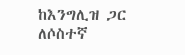ከእንግሊዝ ጋር ለሶስተኛ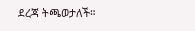ደረጃ ትጫወታለች።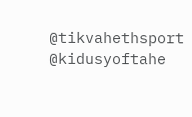@tikvahethsport @kidusyoftahe